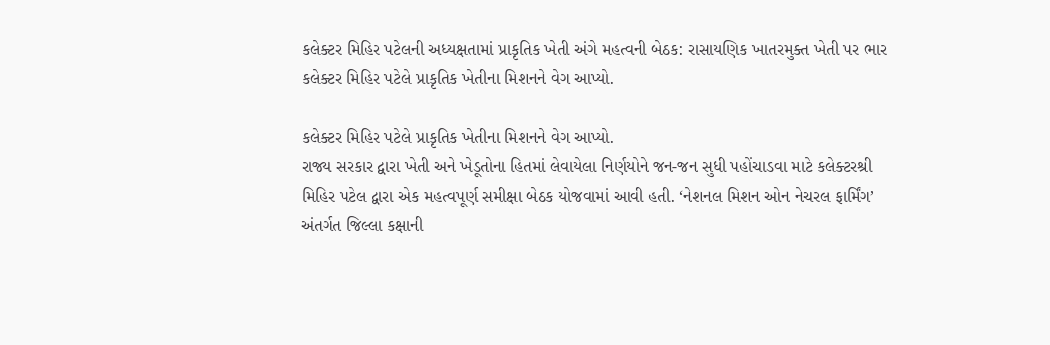કલેક્ટર મિહિર પટેલની અધ્યક્ષતામાં પ્રાકૃતિક ખેતી અંગે મહત્વની બેઠક: રાસાયણિક ખાતરમુક્ત ખેતી પર ભાર
કલેક્ટર મિહિર પટેલે પ્રાકૃતિક ખેતીના મિશનને વેગ આપ્યો.

કલેક્ટર મિહિર પટેલે પ્રાકૃતિક ખેતીના મિશનને વેગ આપ્યો.
રાજ્ય સરકાર દ્વારા ખેતી અને ખેડૂતોના હિતમાં લેવાયેલા નિર્ણયોને જન-જન સુધી પહોંચાડવા માટે કલેક્ટરશ્રી મિહિર પટેલ દ્વારા એક મહત્વપૂર્ણ સમીક્ષા બેઠક યોજવામાં આવી હતી. ‘નેશનલ મિશન ઓન નેચરલ ફાર્મિંગ’ અંતર્ગત જિલ્લા કક્ષાની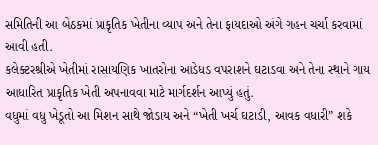સમિતિની આ બેઠકમાં પ્રાકૃતિક ખેતીના વ્યાપ અને તેના ફાયદાઓ અંગે ગહન ચર્ચા કરવામાં આવી હતી.
કલેક્ટરશ્રીએ ખેતીમાં રાસાયણિક ખાતરોના આડેધડ વપરાશને ઘટાડવા અને તેના સ્થાને ગાય આધારિત પ્રાકૃતિક ખેતી અપનાવવા માટે માર્ગદર્શન આપ્યું હતું.
વધુમાં વધુ ખેડૂતો આ મિશન સાથે જોડાય અને “ખેતી ખર્ચ ઘટાડી, આવક વધારી” શકે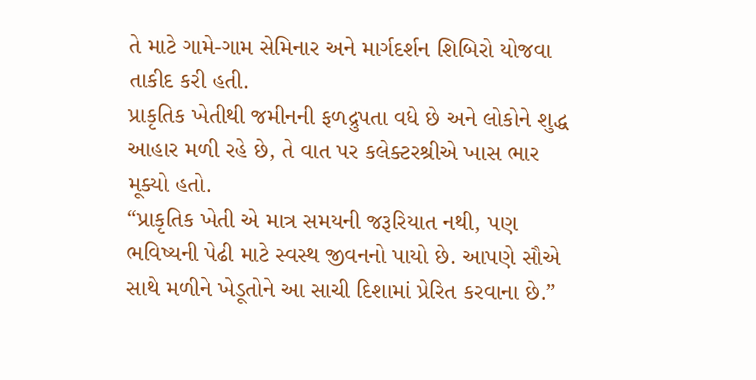તે માટે ગામે-ગામ સેમિનાર અને માર્ગદર્શન શિબિરો યોજવા તાકીદ કરી હતી.
પ્રાકૃતિક ખેતીથી જમીનની ફળદ્રુપતા વધે છે અને લોકોને શુદ્ધ આહાર મળી રહે છે, તે વાત પર કલેક્ટરશ્રીએ ખાસ ભાર મૂક્યો હતો.
“પ્રાકૃતિક ખેતી એ માત્ર સમયની જરૂરિયાત નથી, પણ ભવિષ્યની પેઢી માટે સ્વસ્થ જીવનનો પાયો છે. આપણે સૌએ સાથે મળીને ખેડૂતોને આ સાચી દિશામાં પ્રેરિત કરવાના છે.”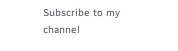Subscribe to my channel